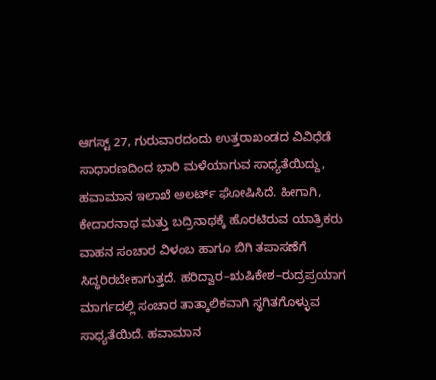ಆಗಸ್ಟ್ 27, ಗುರುವಾರದಂದು ಉತ್ತರಾಖಂಡದ ವಿವಿಧೆಡೆ ಸಾಧಾರಣದಿಂದ ಭಾರಿ ಮಳೆಯಾಗುವ ಸಾಧ್ಯತೆಯಿದ್ದು, ಹವಾಮಾನ ಇಲಾಖೆ ಅಲರ್ಟ್ ಘೋಷಿಸಿದೆ. ಹೀಗಾಗಿ, ಕೇದಾರನಾಥ ಮತ್ತು ಬದ್ರಿನಾಥಕ್ಕೆ ಹೊರಟಿರುವ ಯಾತ್ರಿಕರು ವಾಹನ ಸಂಚಾರ ವಿಳಂಬ ಹಾಗೂ ಬಿಗಿ ತಪಾಸಣೆಗೆ ಸಿದ್ಧರಿರಬೇಕಾಗುತ್ತದೆ. ಹರಿದ್ವಾರ–ಋಷಿಕೇಶ–ರುದ್ರಪ್ರಯಾಗ ಮಾರ್ಗದಲ್ಲಿ ಸಂಚಾರ ತಾತ್ಕಾಲಿಕವಾಗಿ ಸ್ಥಗಿತಗೊಳ್ಳುವ ಸಾಧ್ಯತೆಯಿದೆ. ಹವಾಮಾನ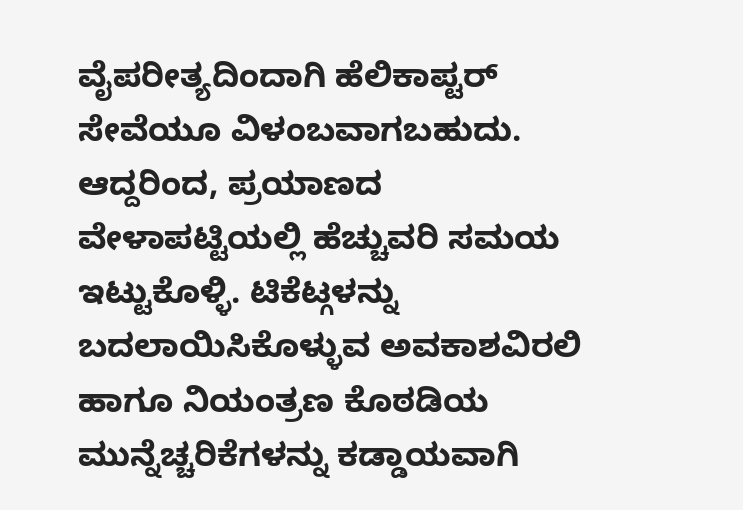ವೈಪರೀತ್ಯದಿಂದಾಗಿ ಹೆಲಿಕಾಪ್ಟರ್ ಸೇವೆಯೂ ವಿಳಂಬವಾಗಬಹುದು. ಆದ್ದರಿಂದ, ಪ್ರಯಾಣದ ವೇಳಾಪಟ್ಟಿಯಲ್ಲಿ ಹೆಚ್ಚುವರಿ ಸಮಯ ಇಟ್ಟುಕೊಳ್ಳಿ. ಟಿಕೆಟ್ಗಳನ್ನು ಬದಲಾಯಿಸಿಕೊಳ್ಳುವ ಅವಕಾಶವಿರಲಿ ಹಾಗೂ ನಿಯಂತ್ರಣ ಕೊಠಡಿಯ ಮುನ್ನೆಚ್ಚರಿಕೆಗಳನ್ನು ಕಡ್ಡಾಯವಾಗಿ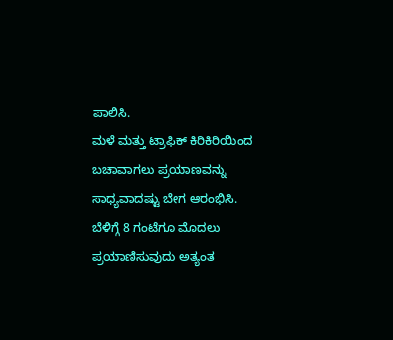ಪಾಲಿಸಿ.
ಮಳೆ ಮತ್ತು ಟ್ರಾಫಿಕ್ ಕಿರಿಕಿರಿಯಿಂದ ಬಚಾವಾಗಲು ಪ್ರಯಾಣವನ್ನು ಸಾಧ್ಯವಾದಷ್ಟು ಬೇಗ ಆರಂಭಿಸಿ. ಬೆಳಿಗ್ಗೆ 8 ಗಂಟೆಗೂ ಮೊದಲು ಪ್ರಯಾಣಿಸುವುದು ಅತ್ಯಂತ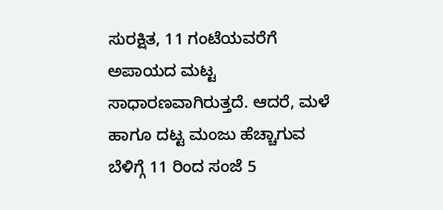ಸುರಕ್ಷಿತ, 11 ಗಂಟೆಯವರೆಗೆ ಅಪಾಯದ ಮಟ್ಟ ಸಾಧಾರಣವಾಗಿರುತ್ತದೆ. ಆದರೆ, ಮಳೆ ಹಾಗೂ ದಟ್ಟ ಮಂಜು ಹೆಚ್ಚಾಗುವ ಬೆಳಿಗ್ಗೆ 11 ರಿಂದ ಸಂಜೆ 5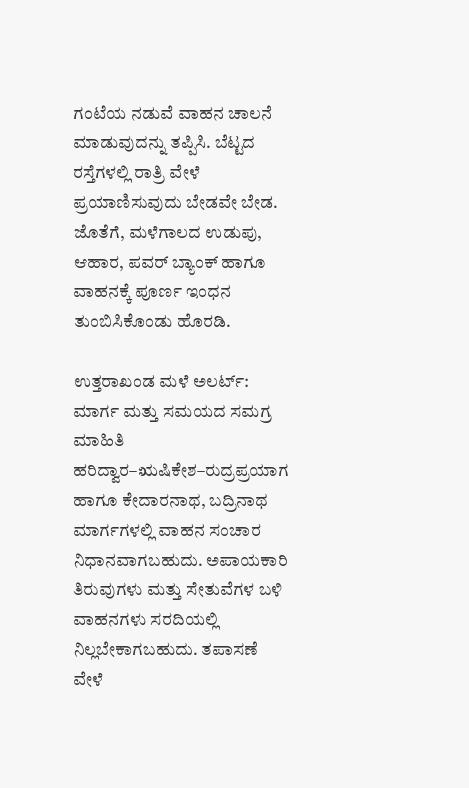ಗಂಟೆಯ ನಡುವೆ ವಾಹನ ಚಾಲನೆ ಮಾಡುವುದನ್ನು ತಪ್ಪಿಸಿ. ಬೆಟ್ಟದ ರಸ್ತೆಗಳಲ್ಲಿ ರಾತ್ರಿ ವೇಳೆ ಪ್ರಯಾಣಿಸುವುದು ಬೇಡವೇ ಬೇಡ. ಜೊತೆಗೆ, ಮಳೆಗಾಲದ ಉಡುಪು, ಆಹಾರ, ಪವರ್ ಬ್ಯಾಂಕ್ ಹಾಗೂ ವಾಹನಕ್ಕೆ ಪೂರ್ಣ ಇಂಧನ ತುಂಬಿಸಿಕೊಂಡು ಹೊರಡಿ.

ಉತ್ತರಾಖಂಡ ಮಳೆ ಅಲರ್ಟ್: ಮಾರ್ಗ ಮತ್ತು ಸಮಯದ ಸಮಗ್ರ ಮಾಹಿತಿ
ಹರಿದ್ವಾರ–ಋಷಿಕೇಶ–ರುದ್ರಪ್ರಯಾಗ ಹಾಗೂ ಕೇದಾರನಾಥ, ಬದ್ರಿನಾಥ ಮಾರ್ಗಗಳಲ್ಲಿ ವಾಹನ ಸಂಚಾರ ನಿಧಾನವಾಗಬಹುದು. ಅಪಾಯಕಾರಿ ತಿರುವುಗಳು ಮತ್ತು ಸೇತುವೆಗಳ ಬಳಿ ವಾಹನಗಳು ಸರದಿಯಲ್ಲಿ ನಿಲ್ಲಬೇಕಾಗಬಹುದು. ತಪಾಸಣೆ ವೇಳೆ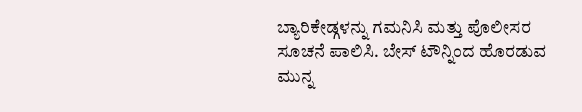ಬ್ಯಾರಿಕೇಡ್ಗಳನ್ನು ಗಮನಿಸಿ ಮತ್ತು ಪೊಲೀಸರ ಸೂಚನೆ ಪಾಲಿಸಿ. ಬೇಸ್ ಟೌನ್ನಿಂದ ಹೊರಡುವ ಮುನ್ನ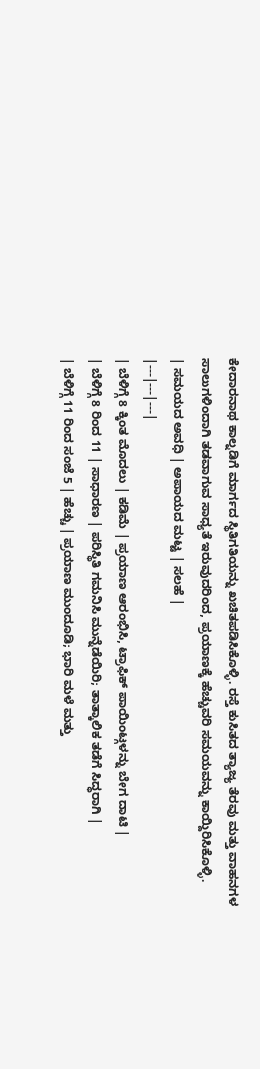ಕೇದಾರನಾಥ ಕಾಲ್ನಡಿಗೆ ಮಾರ್ಗದ ಸ್ಥಿತಿಗತಿಯನ್ನು ಖಚಿತಪಡಿಸಿಕೊಳ್ಳಿ. ರಸ್ತೆ ಕುಸಿತದ ತ್ಯಾಜ್ಯ ತೆರವು ಮತ್ತು ವಾಹನಗಳ ಸಾಲುಗಳಿಂದಾಗಿ ತಡವಾಗುವ ಸಾಧ್ಯತೆ ಇರುವುದರಿಂದ, ಪ್ರಯಾಣಕ್ಕೆ ಹೆಚ್ಚುವರಿ ಸಮಯವನ್ನು ಕಾಯ್ದಿರಿಸಿಕೊಳ್ಳಿ.
| ಸಮಯದ ಅವಧಿ | ಅಪಾಯದ ಮಟ್ಟ | ಸಲಹೆ |
|---|---|---|
| ಬೆಳಿಗ್ಗೆ 8 ಕ್ಕಿಂತ ಮೊದಲು | ಕಡಿಮೆ | ಪ್ರಯಾಣ ಆರಂಭಿಸಿ, ಟ್ರಾಫಿಕ್ ಪಾಯಿಂಟ್ಗಳನ್ನು ಬೇಗ ದಾಟಿ |
| ಬೆಳಿಗ್ಗೆ 8 ರಿಂದ 11 | ಸಾಧಾರಣ | ಪರಿಸ್ಥಿತಿ ಗಮನಿಸಿ ಮುನ್ನೆಡೆಯಿರಿ; ತಾತ್ಕಾಲಿಕ ತಡೆಗೆ ಸಿದ್ಧರಾಗಿ |
| ಬೆಳಿಗ್ಗೆ 11 ರಿಂದ ಸಂಜೆ 5 | ಹೆಚ್ಚು | ಪ್ರಯಾಣ ಮುಂದೂಡಿ; ಭಾರಿ ಮಳೆ ಮತ್ತು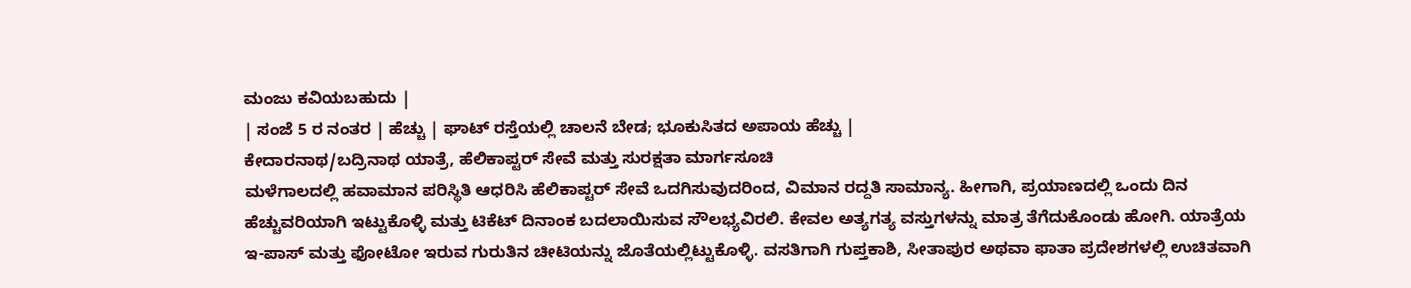ಮಂಜು ಕವಿಯಬಹುದು |
| ಸಂಜೆ 5 ರ ನಂತರ | ಹೆಚ್ಚು | ಘಾಟ್ ರಸ್ತೆಯಲ್ಲಿ ಚಾಲನೆ ಬೇಡ; ಭೂಕುಸಿತದ ಅಪಾಯ ಹೆಚ್ಚು |
ಕೇದಾರನಾಥ/ಬದ್ರಿನಾಥ ಯಾತ್ರೆ, ಹೆಲಿಕಾಪ್ಟರ್ ಸೇವೆ ಮತ್ತು ಸುರಕ್ಷತಾ ಮಾರ್ಗಸೂಚಿ
ಮಳೆಗಾಲದಲ್ಲಿ ಹವಾಮಾನ ಪರಿಸ್ಥಿತಿ ಆಧರಿಸಿ ಹೆಲಿಕಾಪ್ಟರ್ ಸೇವೆ ಒದಗಿಸುವುದರಿಂದ, ವಿಮಾನ ರದ್ದತಿ ಸಾಮಾನ್ಯ. ಹೀಗಾಗಿ, ಪ್ರಯಾಣದಲ್ಲಿ ಒಂದು ದಿನ ಹೆಚ್ಚುವರಿಯಾಗಿ ಇಟ್ಟುಕೊಳ್ಳಿ ಮತ್ತು ಟಿಕೆಟ್ ದಿನಾಂಕ ಬದಲಾಯಿಸುವ ಸೌಲಭ್ಯವಿರಲಿ. ಕೇವಲ ಅತ್ಯಗತ್ಯ ವಸ್ತುಗಳನ್ನು ಮಾತ್ರ ತೆಗೆದುಕೊಂಡು ಹೋಗಿ. ಯಾತ್ರೆಯ ಇ-ಪಾಸ್ ಮತ್ತು ಫೋಟೋ ಇರುವ ಗುರುತಿನ ಚೀಟಿಯನ್ನು ಜೊತೆಯಲ್ಲಿಟ್ಟುಕೊಳ್ಳಿ. ವಸತಿಗಾಗಿ ಗುಪ್ತಕಾಶಿ, ಸೀತಾಪುರ ಅಥವಾ ಫಾತಾ ಪ್ರದೇಶಗಳಲ್ಲಿ ಉಚಿತವಾಗಿ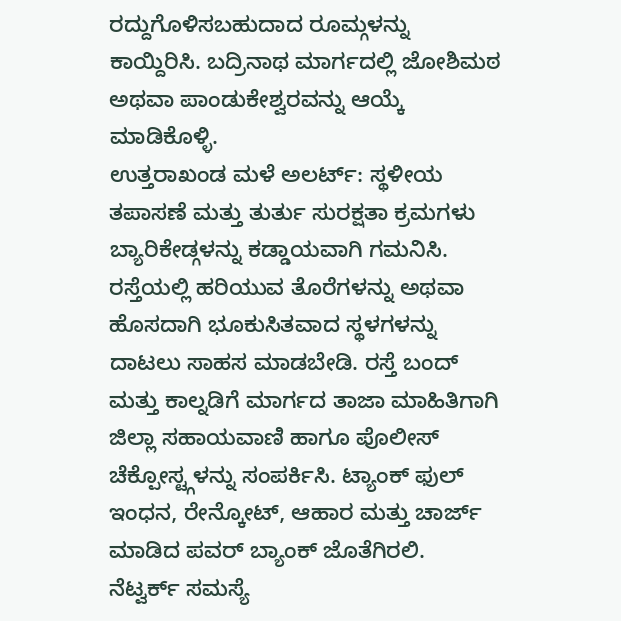ರದ್ದುಗೊಳಿಸಬಹುದಾದ ರೂಮ್ಗಳನ್ನು ಕಾಯ್ದಿರಿಸಿ. ಬದ್ರಿನಾಥ ಮಾರ್ಗದಲ್ಲಿ ಜೋಶಿಮಠ ಅಥವಾ ಪಾಂಡುಕೇಶ್ವರವನ್ನು ಆಯ್ಕೆ ಮಾಡಿಕೊಳ್ಳಿ.
ಉತ್ತರಾಖಂಡ ಮಳೆ ಅಲರ್ಟ್: ಸ್ಥಳೀಯ ತಪಾಸಣೆ ಮತ್ತು ತುರ್ತು ಸುರಕ್ಷತಾ ಕ್ರಮಗಳು
ಬ್ಯಾರಿಕೇಡ್ಗಳನ್ನು ಕಡ್ಡಾಯವಾಗಿ ಗಮನಿಸಿ. ರಸ್ತೆಯಲ್ಲಿ ಹರಿಯುವ ತೊರೆಗಳನ್ನು ಅಥವಾ ಹೊಸದಾಗಿ ಭೂಕುಸಿತವಾದ ಸ್ಥಳಗಳನ್ನು ದಾಟಲು ಸಾಹಸ ಮಾಡಬೇಡಿ. ರಸ್ತೆ ಬಂದ್ ಮತ್ತು ಕಾಲ್ನಡಿಗೆ ಮಾರ್ಗದ ತಾಜಾ ಮಾಹಿತಿಗಾಗಿ ಜಿಲ್ಲಾ ಸಹಾಯವಾಣಿ ಹಾಗೂ ಪೊಲೀಸ್ ಚೆಕ್ಪೋಸ್ಟ್ಗಳನ್ನು ಸಂಪರ್ಕಿಸಿ. ಟ್ಯಾಂಕ್ ಫುಲ್ ಇಂಧನ, ರೇನ್ಕೋಟ್, ಆಹಾರ ಮತ್ತು ಚಾರ್ಜ್ ಮಾಡಿದ ಪವರ್ ಬ್ಯಾಂಕ್ ಜೊತೆಗಿರಲಿ. ನೆಟ್ವರ್ಕ್ ಸಮಸ್ಯೆ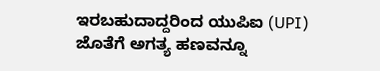ಇರಬಹುದಾದ್ದರಿಂದ ಯುಪಿಐ (UPI) ಜೊತೆಗೆ ಅಗತ್ಯ ಹಣವನ್ನೂ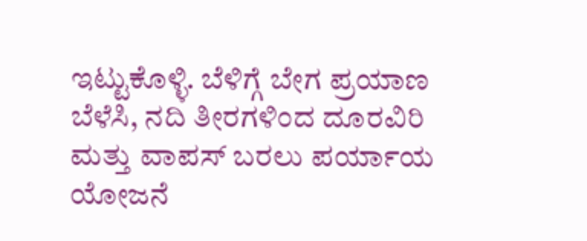ಇಟ್ಟುಕೊಳ್ಳಿ. ಬೆಳಿಗ್ಗೆ ಬೇಗ ಪ್ರಯಾಣ ಬೆಳೆಸಿ, ನದಿ ತೀರಗಳಿಂದ ದೂರವಿರಿ ಮತ್ತು ವಾಪಸ್ ಬರಲು ಪರ್ಯಾಯ ಯೋಜನೆ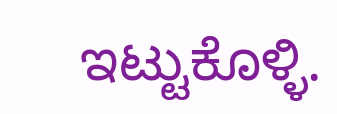ಇಟ್ಟುಕೊಳ್ಳಿ.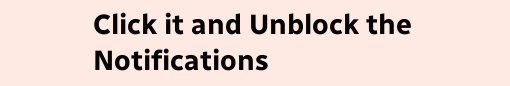Click it and Unblock the Notifications